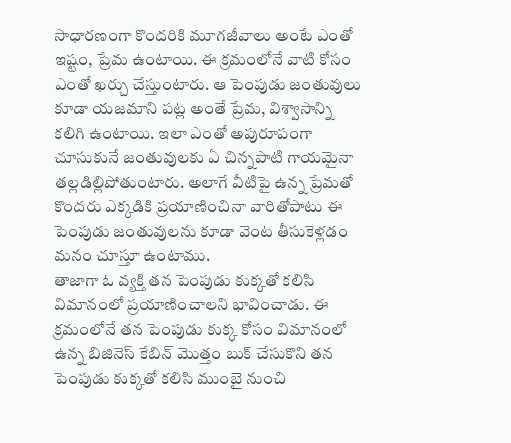సాధారణంగా కొందరికి మూగజీవాలు అంటే ఎంతో ఇష్టం, ప్రేమ ఉంటాయి. ఈ క్రమంలోనే వాటి కోసం ఎంతో ఖర్చు చేస్తుంటారు. ఆ పెంపుడు జంతువులు కూడా యజమాని పట్ల అంతే ప్రేమ, విశ్వాసాన్ని కలిగి ఉంటాయి. ఇలా ఎంతో అపురూపంగా చూసుకునే జంతువులకు ఏ చిన్నపాటి గాయమైనా తల్లడిల్లిపోతుంటారు. అలాగే వీటిపై ఉన్న ప్రేమతో కొందరు ఎక్కడికి ప్రయాణించినా వారితోపాటు ఈ పెంపుడు జంతువులను కూడా వెంట తీసుకెళ్లడం మనం చూస్తూ ఉంటాము.
తాజాగా ఓ వ్యక్తి తన పెంపుడు కుక్కతో కలిసి విమానంలో ప్రయాణించాలని భావించాడు. ఈ క్రమంలోనే తన పెంపుడు కుక్క కోసం విమానంలో ఉన్న బిజినెస్ కేబిన్ మొత్తం బుక్ చేసుకొని తన పెంపుడు కుక్కతో కలిసి ముంబై నుంచి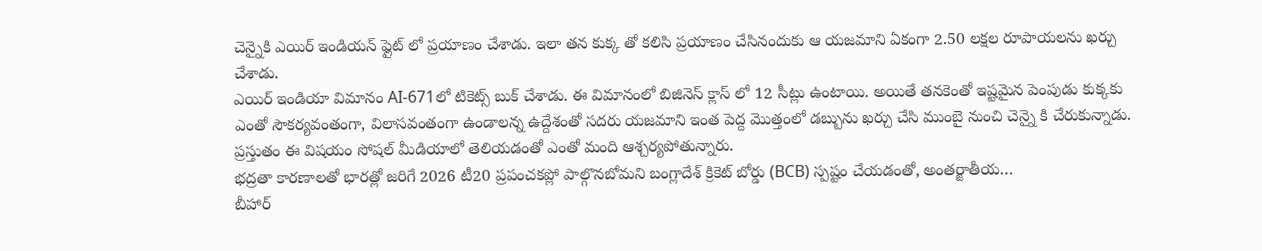చెన్నైకి ఎయిర్ ఇండియన్ ఫ్లైట్ లో ప్రయాణం చేశాడు. ఇలా తన కుక్క తో కలిసి ప్రయాణం చేసినందుకు ఆ యజమాని ఏకంగా 2.50 లక్షల రూపాయలను ఖర్చు చేశాడు.
ఎయిర్ ఇండియా విమానం AI-671లో టికెట్స్ బుక్ చేశాడు. ఈ విమానంలో బిజినెస్ క్లాస్ లో 12 సీట్లు ఉంటాయి. అయితే తనకెంతో ఇష్టమైన పెంపుడు కుక్కకు ఎంతో సౌకర్యవంతంగా, విలాసవంతంగా ఉండాలన్న ఉద్దేశంతో సదరు యజమాని ఇంత పెద్ద మొత్తంలో డబ్బును ఖర్చు చేసి ముంబై నుంచి చెన్నై కి చేరుకున్నాడు. ప్రస్తుతం ఈ విషయం సోషల్ మీడియాలో తెలియడంతో ఎంతో మంది ఆశ్చర్యపోతున్నారు.
భద్రతా కారణాలతో భారత్లో జరిగే 2026 టీ20 ప్రపంచకప్లో పాల్గొనబోమని బంగ్లాదేశ్ క్రికెట్ బోర్డు (BCB) స్పష్టం చేయడంతో, అంతర్జాతీయ…
బీహార్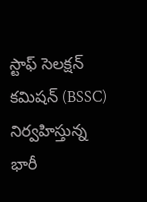స్టాఫ్ సెలక్షన్ కమిషన్ (BSSC) నిర్వహిస్తున్న భారీ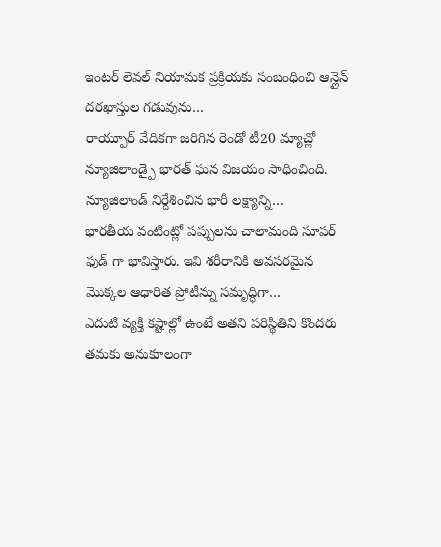ఇంటర్ లెవల్ నియామక ప్రక్రియకు సంబంధించి ఆన్లైన్ దరఖాస్తుల గడువును…
రాయ్పూర్ వేదికగా జరిగిన రెండో టీ20 మ్యాచ్లో న్యూజిలాండ్పై భారత్ ఘన విజయం సాధించింది. న్యూజిలాండ్ నిర్దేశించిన భారీ లక్ష్యాన్ని…
భారతీయ వంటింట్లో పప్పులను చాలామంది సూపర్ ఫుడ్ గా భావిస్తారు. ఇవి శరీరానికి అవసరమైన మొక్కల ఆధారిత ప్రోటీన్ను సమృద్ధిగా…
ఎదుటి వ్యక్తి కష్టాల్లో ఉంటే అతని పరిస్థితిని కొందరు తమకు అనుకూలంగా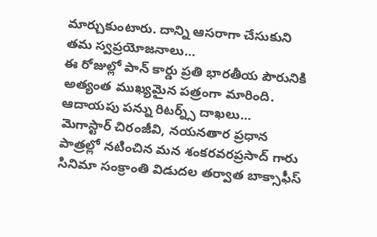మార్చుకుంటారు. దాన్ని ఆసరాగా చేసుకుని తమ స్వప్రయోజనాలు…
ఈ రోజుల్లో పాన్ కార్డు ప్రతి భారతీయ పౌరునికి అత్యంత ముఖ్యమైన పత్రంగా మారింది. ఆదాయపు పన్ను రిటర్న్స్ దాఖలు…
మెగాస్టార్ చిరంజీవి, నయనతార ప్రధాన పాత్రల్లో నటించిన మన శంకరవరప్రసాద్ గారు సినిమా సంక్రాంతి విడుదల తర్వాత బాక్సాఫీస్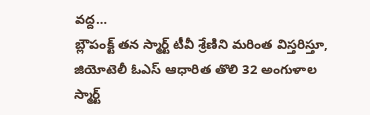వద్ద…
బ్లౌపంక్ట్ తన స్మార్ట్ టీవీ శ్రేణిని మరింత విస్తరిస్తూ, జియోటెలీ ఓఎస్ ఆధారిత తొలి 32 అంగుళాల స్మార్ట్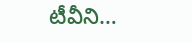టీవీని…